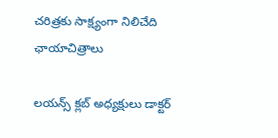చరిత్రకు సాక్ష్యంగా నిలిచేది ఛాయాచిత్రాలు

లయన్స్ క్లబ్ అధ్యక్షులు డాక్టర్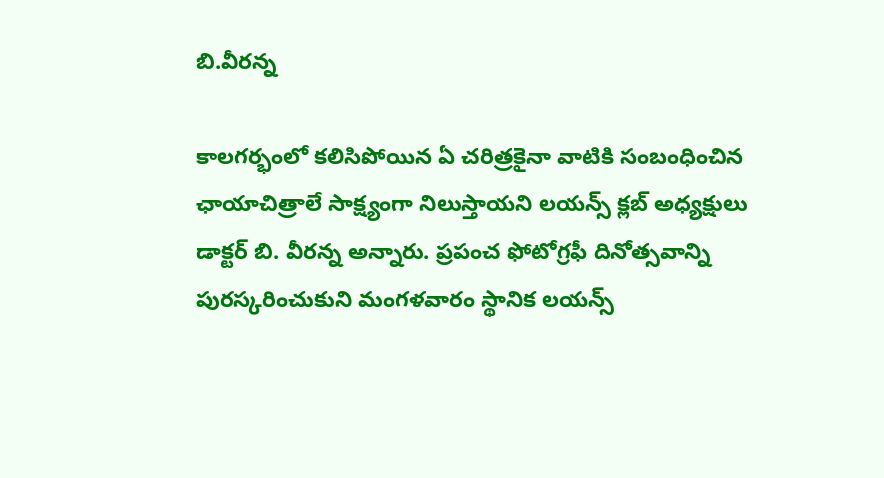బి.వీరన్న

కాలగర్భంలో కలిసిపోయిన ఏ చరిత్రకైనా వాటికి సంబంధించిన ఛాయాచిత్రాలే సాక్ష్యంగా నిలుస్తాయని లయన్స్ క్లబ్ అధ్యక్షులు డాక్టర్ బి. వీరన్న అన్నారు. ప్రపంచ ఫోటోగ్రఫీ దినోత్సవాన్ని పురస్కరించుకుని మంగళవారం స్థానిక లయన్స్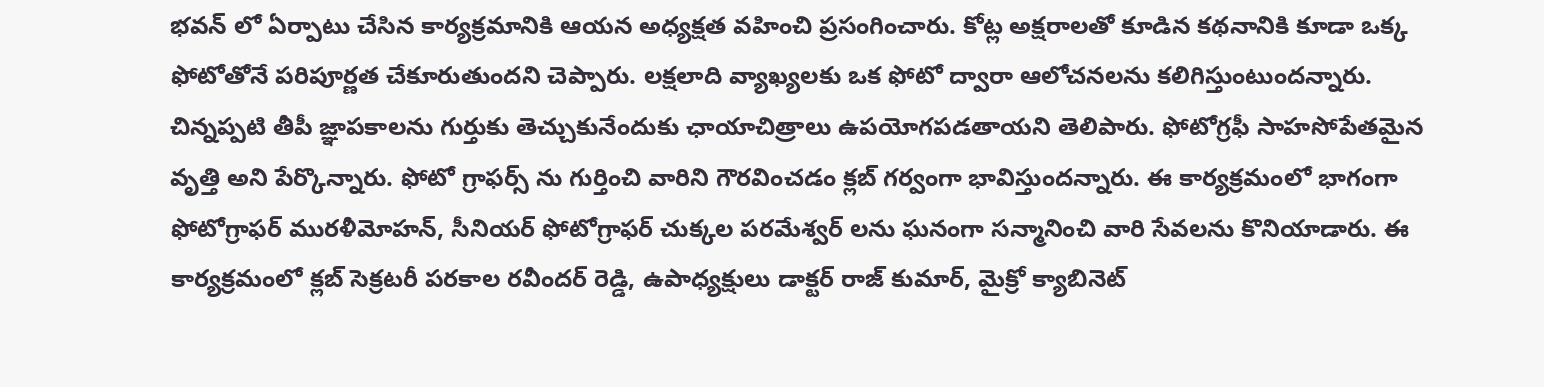భవన్ లో ఏర్పాటు చేసిన కార్యక్రమానికి ఆయన అధ్యక్షత వహించి ప్రసంగించారు. కోట్ల అక్షరాలతో కూడిన కథనానికి కూడా ఒక్క ఫోటోతోనే పరిపూర్ణత చేకూరుతుందని చెప్పారు. లక్షలాది వ్యాఖ్యలకు ఒక ఫోటో ద్వారా ఆలోచనలను కలిగిస్తుంటుందన్నారు. చిన్నప్పటి తీపీ జ్ఞాపకాలను గుర్తుకు తెచ్చుకునేందుకు ఛాయాచిత్రాలు ఉపయోగపడతాయని తెలిపారు. ఫోటోగ్రఫీ సాహసోపేతమైన వృత్తి అని పేర్కొన్నారు. ఫోటో గ్రాఫర్స్ ను గుర్తించి వారిని గౌరవించడం క్లబ్ గర్వంగా భావిస్తుందన్నారు. ఈ కార్యక్రమంలో భాగంగా ఫోటోగ్రాఫర్ మురళీమోహన్, సీనియర్ ఫోటోగ్రాఫర్ చుక్కల పరమేశ్వర్ లను ఘనంగా సన్మానించి వారి సేవలను కొనియాడారు. ఈ కార్యక్రమంలో క్లబ్ సెక్రటరీ పరకాల రవీందర్ రెడ్డి, ఉపాధ్యక్షులు డాక్టర్ రాజ్ కుమార్, మైక్రో క్యాబినెట్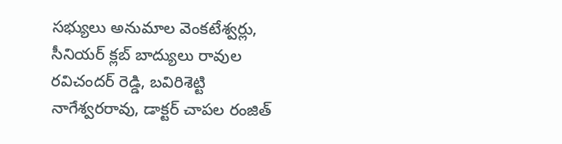సభ్యులు అనుమాల వెంకటేశ్వర్లు, సీనియర్ క్లబ్ బాద్యులు రావుల రవిచందర్ రెడ్డి, బవిరిశెట్టి నాగేశ్వరరావు, డాక్టర్ చాపల రంజిత్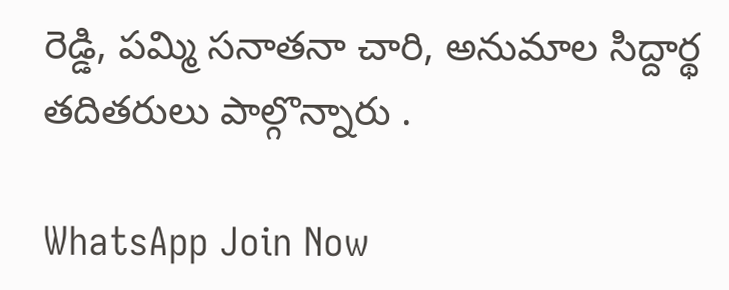రెడ్డి, పమ్మి సనాతనా చారి, అనుమాల సిద్దార్థ తదితరులు పాల్గొన్నారు .

WhatsApp Join Now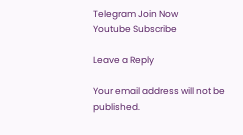Telegram Join Now
Youtube Subscribe

Leave a Reply

Your email address will not be published.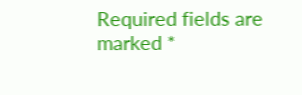Required fields are marked *